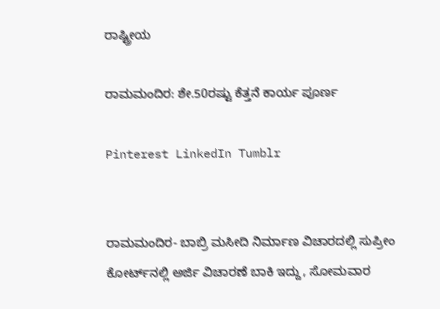ರಾಷ್ಟ್ರೀಯ

ರಾಮಮಂದಿರ: ಶೇ.50ರಷ್ಟು ಕೆತ್ತನೆ ಕಾರ್ಯ ಪೂರ್ಣ

Pinterest LinkedIn Tumblr


ರಾಮಮಂದಿರ- ಬಾಬ್ರಿ ಮಸೀದಿ ನಿರ್ಮಾಣ ವಿಚಾರದಲ್ಲಿ ಸುಪ್ರೀಂ ಕೋರ್ಟ್‌ನಲ್ಲಿ ಅರ್ಜಿ ವಿಚಾರಣೆ ಬಾಕಿ ಇದ್ದು, ಸೋಮವಾರ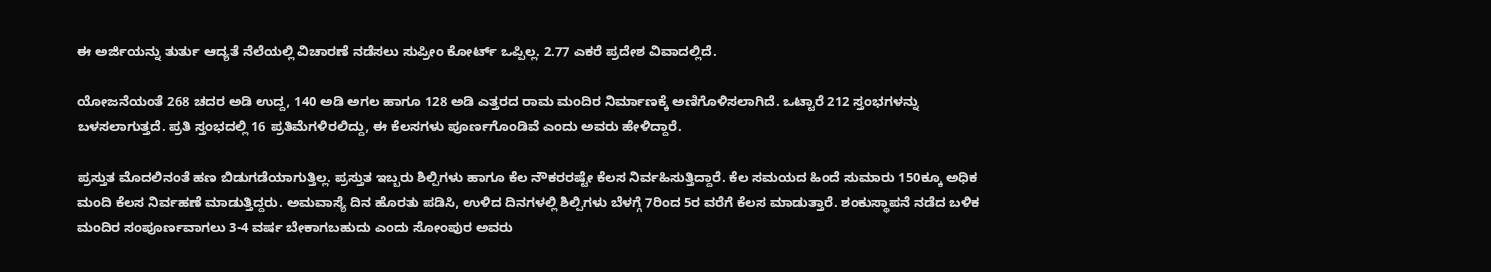ಈ ಅರ್ಜಿಯನ್ನು ತುರ್ತು ಆದ್ಯತೆ ನೆಲೆಯಲ್ಲಿ ವಿಚಾರಣೆ ನಡೆಸಲು ಸುಪ್ರೀಂ ಕೋರ್ಟ್‌ ಒಪ್ಪಿಲ್ಲ. 2.77 ಎಕರೆ ಪ್ರದೇಶ ವಿವಾದಲ್ಲಿದೆ.

ಯೋಜನೆಯಂತೆ 268 ಚದರ ಅಡಿ ಉದ್ದ, 140 ಅಡಿ ಅಗಲ ಹಾಗೂ 128 ಅಡಿ ಎತ್ತರದ ರಾಮ ಮಂದಿರ ನಿರ್ಮಾಣಕ್ಕೆ ಅಣಿಗೊಳಿಸಲಾಗಿದೆ. ಒಟ್ಟಾರೆ 212 ಸ್ತಂಭಗಳನ್ನು ಬಳಸಲಾಗುತ್ತದೆ. ಪ್ರತಿ ಸ್ತಂಭದಲ್ಲಿ 16 ಪ್ರತಿಮೆಗಳಿರಲಿದ್ದು, ಈ ಕೆಲಸಗಳು ಪೂರ್ಣಗೊಂಡಿವೆ ಎಂದು ಅವರು ಹೇಳಿದ್ದಾರೆ.

ಪ್ರಸ್ತುತ ಮೊದಲಿನಂತೆ ಹಣ ಬಿಡುಗಡೆಯಾಗುತ್ತಿಲ್ಲ. ಪ್ರಸ್ತುತ ಇಬ್ಬರು ಶಿಲ್ಪಿಗಳು ಹಾಗೂ ಕೆಲ ನೌಕರರಷ್ಟೇ ಕೆಲಸ ನಿರ್ವಹಿಸುತ್ತಿದ್ದಾರೆ. ಕೆಲ ಸಮಯದ ಹಿಂದೆ ಸುಮಾರು 150ಕ್ಕೂ ಅಧಿಕ ಮಂದಿ ಕೆಲಸ ನಿರ್ವಹಣೆ ಮಾಡುತ್ತಿದ್ದರು. ಅಮವಾಸ್ಯೆ ದಿನ ಹೊರತು ಪಡಿಸಿ, ಉಳಿದ ದಿನಗಳಲ್ಲಿ ಶಿಲ್ಪಿಗಳು ಬೆಳಗ್ಗೆ 7ರಿಂದ 5ರ ವರೆಗೆ ಕೆಲಸ ಮಾಡುತ್ತಾರೆ. ಶಂಕುಸ್ಥಾಪನೆ ನಡೆದ ಬಳಿಕ ಮಂದಿರ ಸಂಪೂರ್ಣವಾಗಲು 3-4 ವರ್ಷ ಬೇಕಾಗಬಹುದು ಎಂದು ಸೋಂಪುರ ಅವರು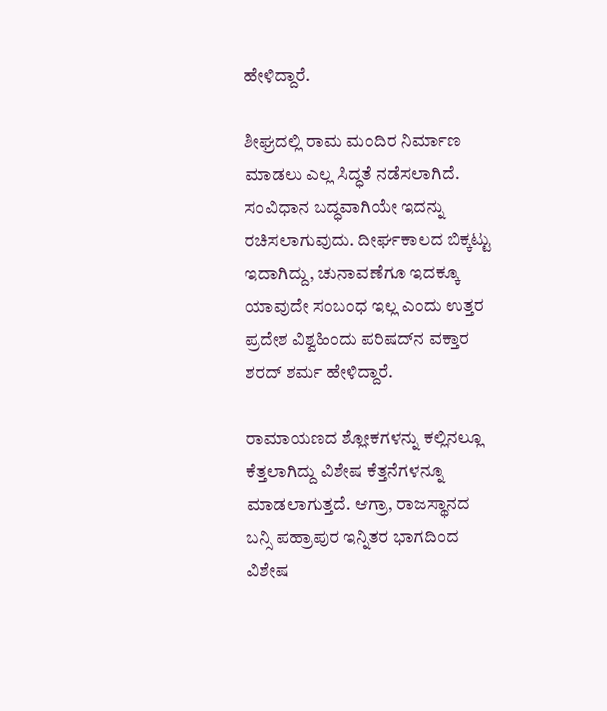ಹೇಳಿದ್ದಾರೆ.

ಶೀಘ್ರದಲ್ಲಿ ರಾಮ ಮಂದಿರ ನಿರ್ಮಾಣ ಮಾಡಲು ಎಲ್ಲ ಸಿದ್ಧತೆ ನಡೆಸಲಾಗಿದೆ. ಸಂವಿಧಾನ ಬದ್ಧವಾಗಿಯೇ ಇದನ್ನು ರಚಿಸಲಾಗುವುದು. ದೀರ್ಘಕಾಲದ ಬಿಕ್ಕಟ್ಟು ಇದಾಗಿದ್ದು, ಚುನಾವಣೆಗೂ ಇದಕ್ಕೂ ಯಾವುದೇ ಸಂಬಂಧ ಇಲ್ಲ ಎಂದು ಉತ್ತರ ಪ್ರದೇಶ ವಿಶ್ವಹಿಂದು ಪರಿಷದ್‌ನ ವಕ್ತಾರ ಶರದ್‌ ಶರ್ಮ ಹೇಳಿದ್ದಾರೆ.

ರಾಮಾಯಣದ ಶ್ಲೋಕಗಳನ್ನು ಕಲ್ಲಿನಲ್ಲೂ ಕೆತ್ತಲಾಗಿದ್ದು ವಿಶೇಷ ಕೆತ್ತನೆಗಳನ್ನೂ ಮಾಡಲಾಗುತ್ತದೆ. ಆಗ್ರಾ, ರಾಜಸ್ಥಾನದ ಬನ್ಸಿ ಪಹ್ರಾಪುರ ಇನ್ನಿತರ ಭಾಗದಿಂದ ವಿಶೇಷ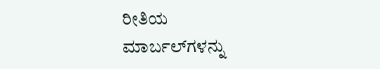ರೀತಿಯ ಮಾರ್ಬಲ್‌ಗಳನ್ನು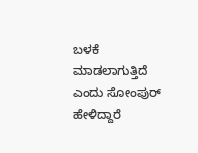ಬಳಕೆ ಮಾಡಲಾಗುತ್ತಿದೆ ಎಂದು ಸೋಂಪುರ್ ಹೇಳಿದ್ದಾರೆ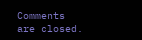Comments are closed.